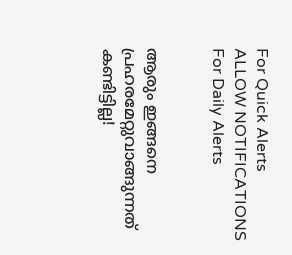For Quick Alerts
ALLOW NOTIFICATIONS
For Daily Alerts


ആരും ഇങ്ങനെ പ്രഹരമേറ്റുവാങ്ങുന്നത് കണ്ടിട്ടില്ല!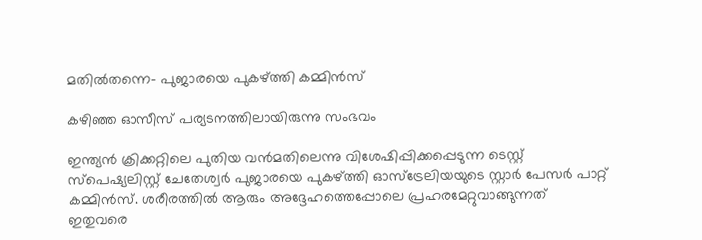മതില്‍തന്നെ- പുജാരയെ പുകഴ്ത്തി കമ്മിന്‍സ്

കഴിഞ്ഞ ഓസീസ് പര്യടനത്തിലായിരുന്നു സംഭവം

ഇന്ത്യന്‍ ക്രിക്കറ്റിലെ പുതിയ വന്‍മതിലെന്നു വിശേഷിപ്പിക്കപ്പെടുന്ന ടെസ്റ്റ് സ്‌പെഷ്യലിസ്റ്റ് ചേതേശ്വര്‍ പുജാരയെ പുകഴ്ത്തി ഓസ്‌ട്രേലിയയുടെ സ്റ്റാര്‍ പേസര്‍ പാറ്റ് കമ്മിന്‍സ്. ശരീരത്തില്‍ ആരും അദ്ദേഹത്തെപ്പോലെ പ്രഹരമേറ്റുവാങ്ങുന്നത് ഇതുവരെ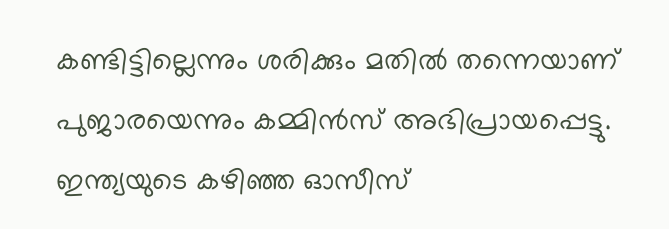കണ്ടിട്ടില്ലെന്നും ശരിക്കും മതില്‍ തന്നെയാണ് പുജാരയെന്നും കമ്മിന്‍സ് അഭിപ്രായപ്പെട്ടു. ഇന്ത്യയുടെ കഴിഞ്ഞ ഓസീസ്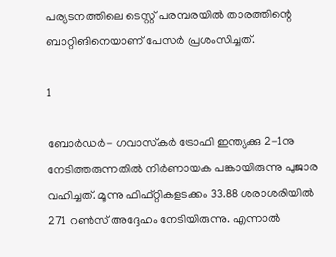പര്യടനത്തിലെ ടെസ്റ്റ് പരമ്പരയില്‍ താരത്തിന്റെ ബാറ്റിങിനെയാണ് പേസര്‍ പ്രശംസിച്ചത്.

1

ബോര്‍ഡര്‍- ഗവാസ്‌കര്‍ ട്രോഫി ഇന്ത്യക്കു 2-1നു നേടിത്തരുന്നതില്‍ നിര്‍ണായക പങ്കായിരുന്നു പുജാര വഹിച്ചത്. മൂന്നു ഫിഫ്റ്റികളടക്കം 33.88 ശരാശരിയില്‍ 271 റണ്‍സ് അദ്ദേഹം നേടിയിരുന്നു. എന്നാല്‍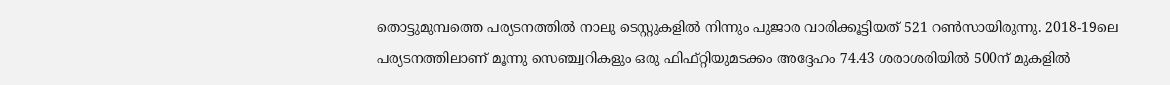തൊട്ടുമുമ്പത്തെ പര്യടനത്തില്‍ നാലു ടെസ്റ്റുകളില്‍ നിന്നും പുജാര വാരിക്കൂട്ടിയത് 521 റണ്‍സായിരുന്നു. 2018-19ലെ പര്യടനത്തിലാണ് മൂന്നു സെഞ്ച്വറികളും ഒരു ഫിഫ്റ്റിയുമടക്കം അദ്ദേഹം 74.43 ശരാശരിയില്‍ 500ന് മുകളില്‍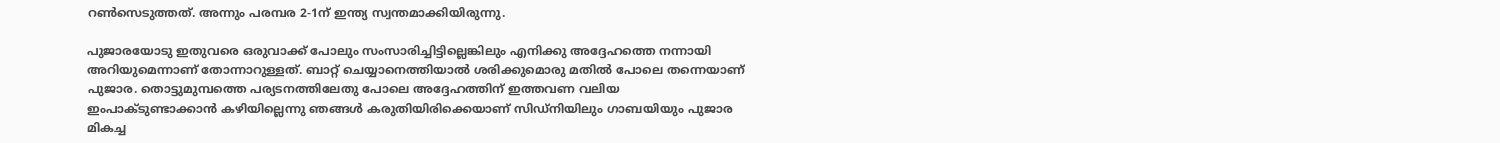റണ്‍സെടുത്തത്. അന്നും പരമ്പര 2-1ന് ഇന്ത്യ സ്വന്തമാക്കിയിരുന്നു.

പുജാരയോടു ഇതുവരെ ഒരുവാക്ക് പോലും സംസാരിച്ചിട്ടില്ലെങ്കിലും എനിക്കു അദ്ദേഹത്തെ നന്നായി അറിയുമെന്നാണ് തോന്നാറുള്ളത്. ബാറ്റ് ചെയ്യാനെത്തിയാല്‍ ശരിക്കുമൊരു മതില്‍ പോലെ തന്നെയാണ് പുജാര. തൊട്ടുമുമ്പത്തെ പര്യടനത്തിലേതു പോലെ അദ്ദേഹത്തിന് ഇത്തവണ വലിയ ഇംപാക്ടുണ്ടാക്കാന്‍ കഴിയില്ലെന്നു ഞങ്ങള്‍ കരുതിയിരിക്കെയാണ് സിഡ്‌നിയിലും ഗാബയിയും പുജാര മികച്ച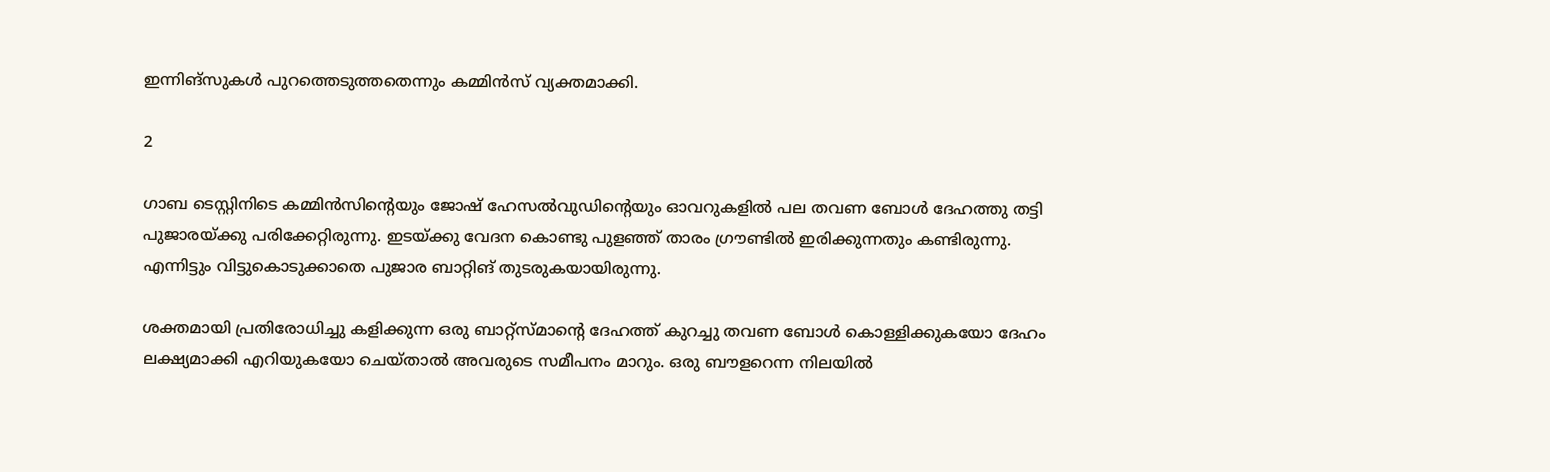ഇന്നിങ്‌സുകള്‍ പുറത്തെടുത്തതെന്നും കമ്മിന്‍സ് വ്യക്തമാക്കി.

2

ഗാബ ടെസ്റ്റിനിടെ കമ്മിന്‍സിന്റെയും ജോഷ് ഹേസല്‍വുഡിന്റെയും ഓവറുകളില്‍ പല തവണ ബോള്‍ ദേഹത്തു തട്ടി പുജാരയ്ക്കു പരിക്കേറ്റിരുന്നു. ഇടയ്ക്കു വേദന കൊണ്ടു പുളഞ്ഞ് താരം ഗ്രൗണ്ടില്‍ ഇരിക്കുന്നതും കണ്ടിരുന്നു. എന്നിട്ടും വിട്ടുകൊടുക്കാതെ പുജാര ബാറ്റിങ് തുടരുകയായിരുന്നു.

ശക്തമായി പ്രതിരോധിച്ചു കളിക്കുന്ന ഒരു ബാറ്റ്‌സ്മാന്റെ ദേഹത്ത് കുറച്ചു തവണ ബോള്‍ കൊള്ളിക്കുകയോ ദേഹം ലക്ഷ്യമാക്കി എറിയുകയോ ചെയ്താല്‍ അവരുടെ സമീപനം മാറും. ഒരു ബൗളറെന്ന നിലയില്‍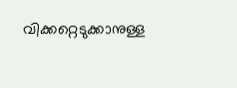വിക്കറ്റെടുക്കാനുള്ള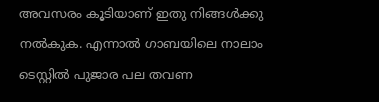അവസരം കൂടിയാണ് ഇതു നിങ്ങള്‍ക്കു നല്‍കുക. എന്നാല്‍ ഗാബയിലെ നാലാം ടെസ്റ്റില്‍ പുജാര പല തവണ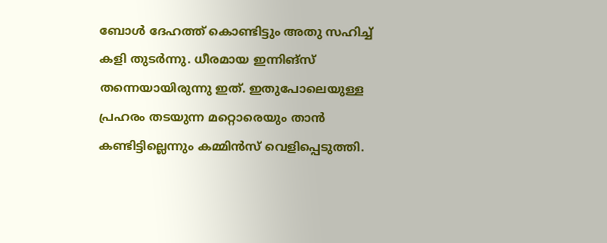ബോള്‍ ദേഹത്ത് കൊണ്ടിട്ടും അതു സഹിച്ച് കളി തുടര്‍ന്നു. ധീരമായ ഇന്നിങ്‌സ് തന്നെയായിരുന്നു ഇത്. ഇതുപോലെയുള്ള പ്രഹരം തടയുന്ന മറ്റൊരെയും താന്‍ കണ്ടിട്ടില്ലെന്നും കമ്മിന്‍സ് വെളിപ്പെടുത്തി.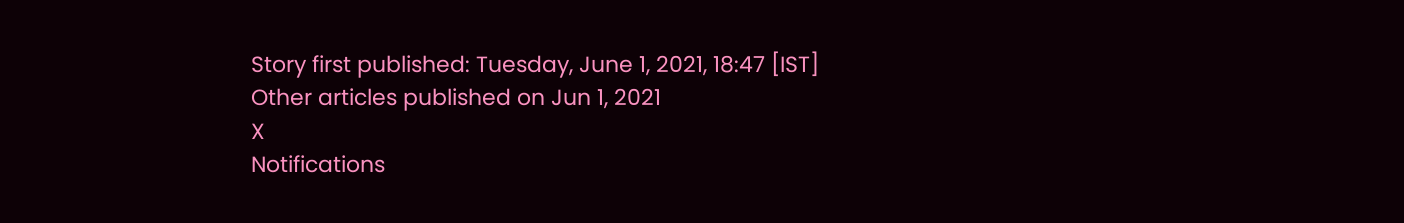Story first published: Tuesday, June 1, 2021, 18:47 [IST]
Other articles published on Jun 1, 2021
X
Notifications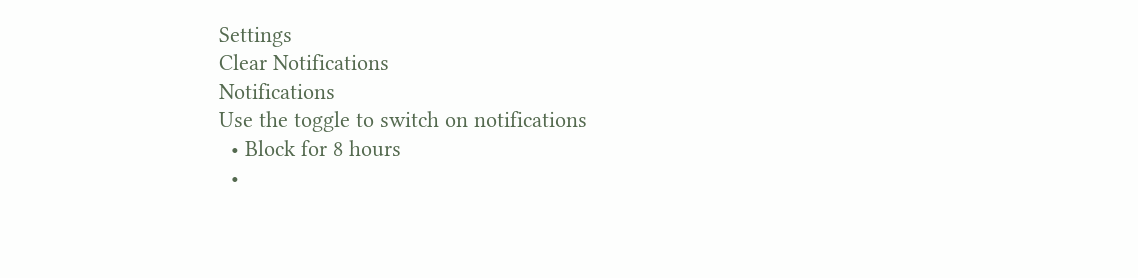Settings
Clear Notifications
Notifications
Use the toggle to switch on notifications
  • Block for 8 hours
  •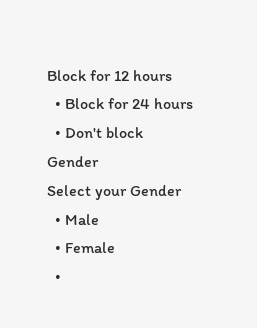Block for 12 hours
  • Block for 24 hours
  • Don't block
Gender
Select your Gender
  • Male
  • Female
  •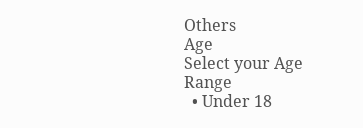Others
Age
Select your Age Range
  • Under 18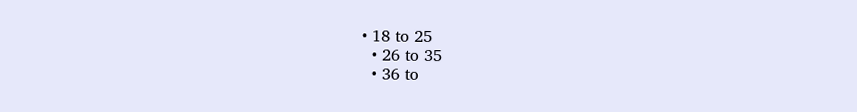• 18 to 25
  • 26 to 35
  • 36 to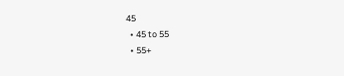45
  • 45 to 55
  • 55+